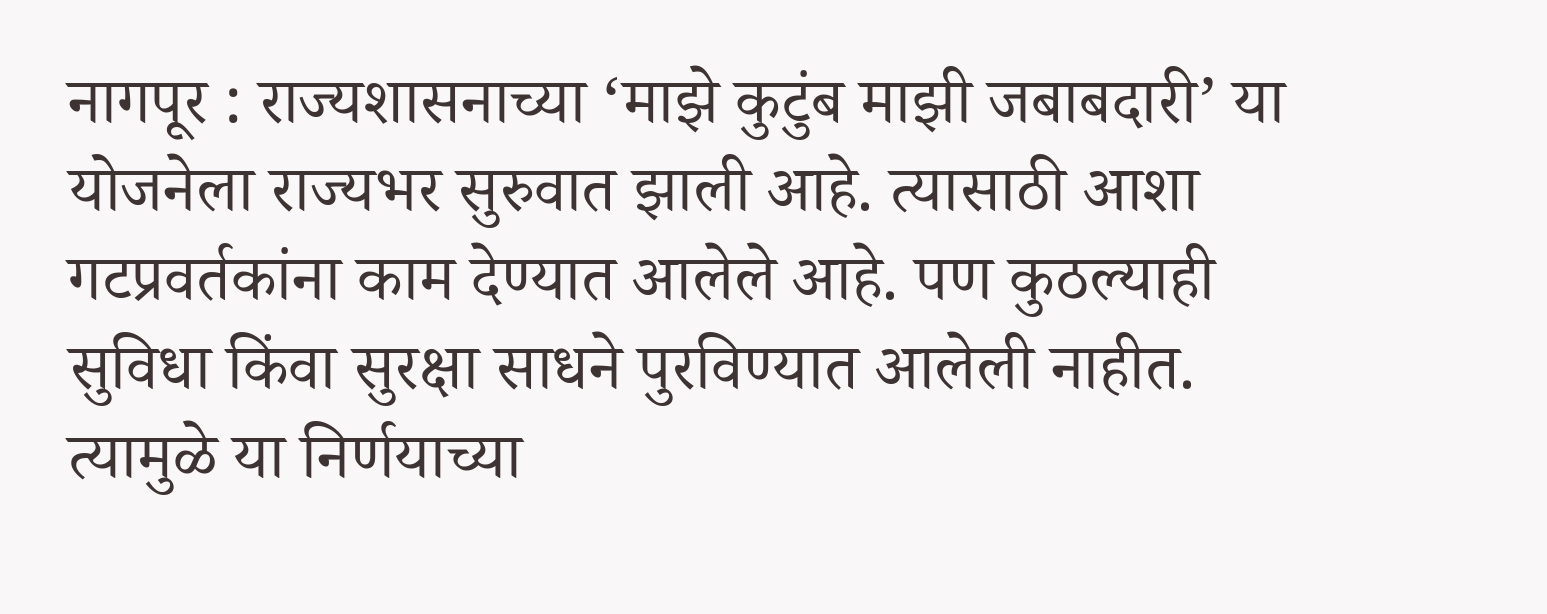नागपूर : राज्यशासनाच्या ‘माझे कुटुंब माझी जबाबदारी’ या योजनेला राज्यभर सुरुवात झाली आहे. त्यासाठी आशा गटप्रवर्तकांना काम देण्यात आलेले आहे. पण कुठल्याही सुविधा किंवा सुरक्षा साधने पुरविण्यात आलेली नाहीत. त्यामुळे या निर्णयाच्या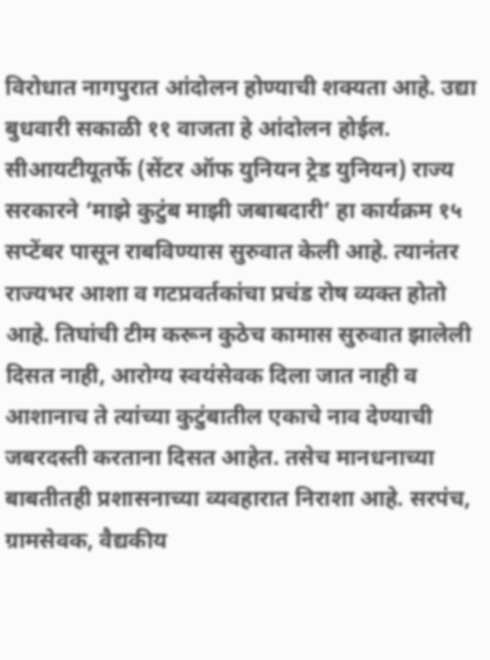विरोधात नागपुरात आंदोलन होण्याची शक्यता आहे. उद्या बुधवारी सकाळी ११ वाजता हे आंदोलन होईल.
सीआयटीयूतर्फे (सेंटर ऑफ युनियन ट्रेड युनियन) राज्य सरकारने ‘माझे कुटुंब माझी जबाबदारी’ हा कार्यक्रम १५ सप्टेंबर पासून राबविण्यास सुरुवात केली आहे. त्यानंतर राज्यभर आशा व गटप्रवर्तकांचा प्रचंड रोष व्यक्त होतो आहे. तिघांची टीम करून कुठेच कामास सुरुवात झालेली दिसत नाही, आरोग्य स्वयंसेवक दिला जात नाही व आशानाच ते त्यांच्या कुटुंबातील एकाचे नाव देण्याची जबरदस्ती करताना दिसत आहेत. तसेच मानधनाच्या बाबतीतही प्रशासनाच्या व्यवहारात निराशा आहे. सरपंच, ग्रामसेवक, वैद्यकीय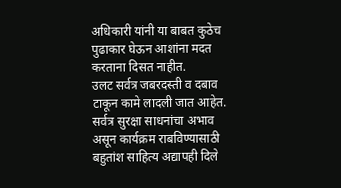अधिकारी यांनी या बाबत कुठेच पुढाकार घेऊन आशांना मदत करताना दिसत नाहीत.
उलट सर्वत्र जबरदस्ती व दबाव टाकून कामे लादली जात आहेत. सर्वत्र सुरक्षा साधनांचा अभाव असून कार्यक्रम राबविण्यासाठी बहुतांश साहित्य अद्यापही दिले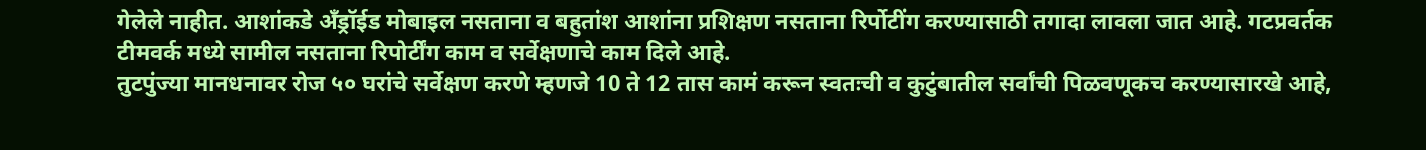गेलेले नाहीत. आशांकडे अँड्रॉईड मोबाइल नसताना व बहुतांश आशांना प्रशिक्षण नसताना रिर्पोटींग करण्यासाठी तगादा लावला जात आहे. गटप्रवर्तक टीमवर्क मध्ये सामील नसताना रिपोर्टींग काम व सर्वेक्षणाचे काम दिले आहे.
तुटपुंज्या मानधनावर रोज ५० घरांचे सर्वेक्षण करणे म्हणजे 10 ते 12 तास कामं करून स्वतःची व कुटुंबातील सर्वांची पिळवणूकच करण्यासारखे आहे,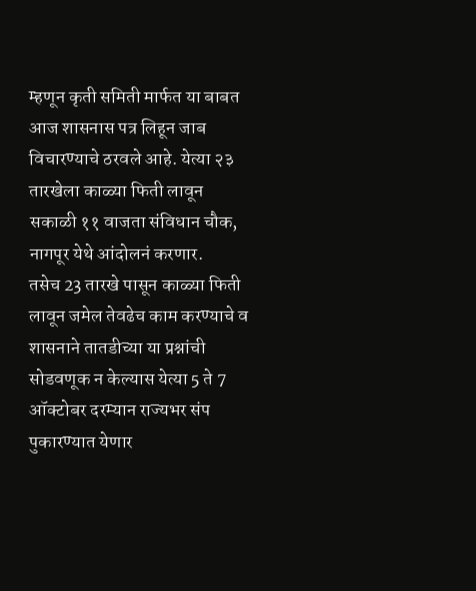म्हणून कृती समिती मार्फत या बाबत आज शासनास पत्र लिहून जाब विचारण्याचे ठरवले आहे. येत्या २३ तारखेला काळ्या फिती लावून सकाळी ११ वाजता संविधान चौक, नागपूर येथे आंदोलनं करणार.
तसेच 23 तारखे पासून काळ्या फिती लावून जमेल तेवढेच काम करण्याचे व शासनाने तातडीच्या या प्रश्नांची सोडवणूक न केल्यास येत्या 5 ते 7 ऑक्टोबर दरम्यान राज्यभर संप पुकारण्यात येणार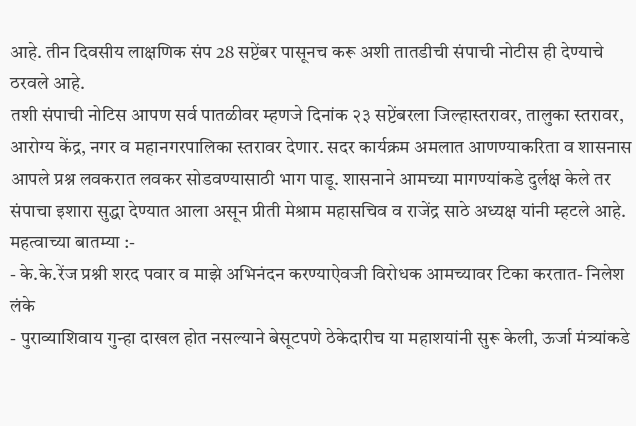आहे. तीन दिवसीय लाक्षणिक संप 28 सप्टेंबर पासूनच करू अशी तातडीची संपाची नोटीस ही देण्याचे ठरवले आहे.
तशी संपाची नोटिस आपण सर्व पातळीवर म्हणजे दिनांक २३ सप्टेंबरला जिल्हास्तरावर, तालुका स्तरावर, आरोग्य केंद्र, नगर व महानगरपालिका स्तरावर देणार. सदर कार्यक्रम अमलात आणण्याकरिता व शासनास आपले प्रश्न लवकरात लवकर सोडवण्यासाठी भाग पाडू. शासनाने आमच्या मागण्यांकडे दुर्लक्ष केले तर संपाचा इशारा सुद्धा देण्यात आला असून प्रीती मेश्राम महासचिव व राजेंद्र साठे अध्यक्ष यांनी म्हटले आहे.
महत्वाच्या बातम्या :-
- के.के.रेंज प्रश्नी शरद पवार व माझे अभिनंदन करण्याऐवजी विरोधक आमच्यावर टिका करतात- निलेश लंके
- पुराव्याशिवाय गुन्हा दाखल होत नसल्याने बेसूटपणे ठेकेदारीच या महाशयांनी सुरू केली, ऊर्जा मंत्र्यांकडे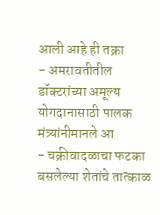आली आहे ही तक्रा
- अमरावतीतील डॉक्टरांच्या अमूल्य योगदानासाठी पालक मंत्र्यांनीमानले आ
- चक्रीवादळाचा फटका बसलेल्या शेतांचे तात्काळ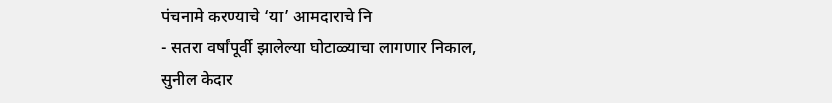पंचनामे करण्याचे ‘या’ आमदाराचे नि
- सतरा वर्षांपूर्वी झालेल्या घोटाळ्याचा लागणार निकाल, सुनील केदार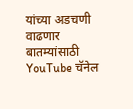यांच्या अडचणी वाढणार
बातम्यांसाठी YouTube चॅनेल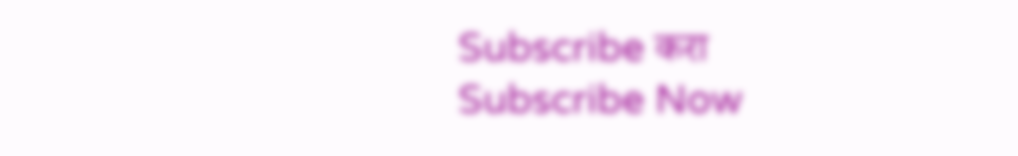Subscribe करा
Subscribe Now